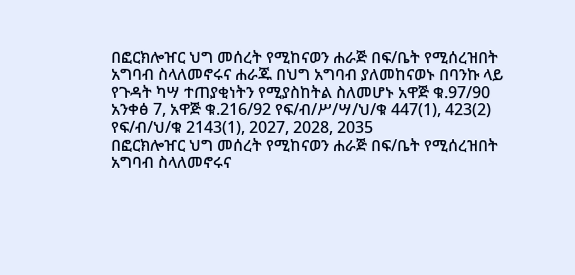በፎርክሎዠር ህግ መሰረት የሚከናወን ሐራጅ በፍ/ቤት የሚሰረዝበት አግባብ ስላለመኖሩና ሐራጁ በህግ አግባብ ያለመከናወኑ በባንኩ ላይ የጉዳት ካሣ ተጠያቂነትን የሚያስከትል ስለመሆኑ አዋጅ ቁ.97/90 አንቀፅ 7, አዋጅ ቁ.216/92 የፍ/ብ/ሥ/ሣ/ህ/ቁ 447(1), 423(2) የፍ/ብ/ህ/ቁ 2143(1), 2027, 2028, 2035
በፎርክሎዠር ህግ መሰረት የሚከናወን ሐራጅ በፍ/ቤት የሚሰረዝበት አግባብ ስላለመኖሩና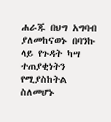ሐራጁ በህግ አግባብ ያለመከናወኑ በባንኩ ላይ የጉዳት ካሣ ተጠያቂነትን የሚያስከትል ስለመሆኑ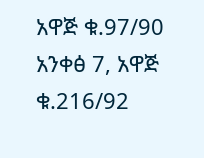አዋጅ ቁ.97/90 አንቀፅ 7, አዋጅ ቁ.216/92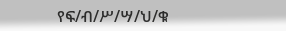የፍ/ብ/ሥ/ሣ/ህ/ቁ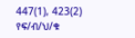447(1), 423(2) የፍ/ብ/ህ/ቁ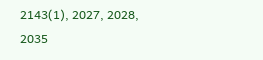2143(1), 2027, 2028, 2035